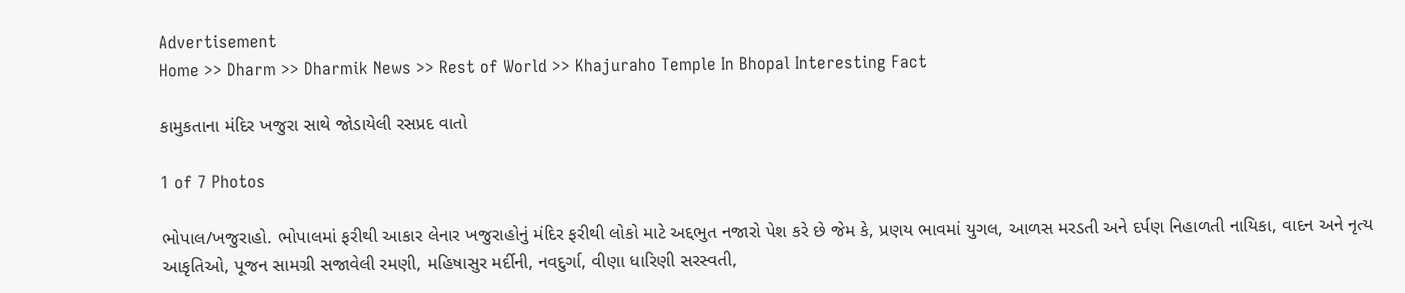Advertisement
Home >> Dharm >> Dharmik News >> Rest of World >> Khajuraho Temple In Bhopal Interesting Fact

કામુકતાના મંદિર ખજુરા સાથે જોડાયેલી રસપ્રદ વાતો

1 of 7 Photos

ભોપાલ/ખજુરાહો. ભોપાલમાં ફરીથી આકાર લેનાર ખજુરાહોનું મંદિર ફરીથી લોકો માટે અદ્દભુત નજારો પેશ કરે છે જેમ કે, પ્રણય ભાવમાં યુગલ, આળસ મરડતી અને દર્પણ નિહાળતી નાયિકા, વાદન અને નૃત્ય આકૃતિઓ, પૂજન સામગ્રી સજાવેલી રમણી, મહિષાસુર મર્દીની, નવદુર્ગા, વીણા ધારિણી સરસ્વતી,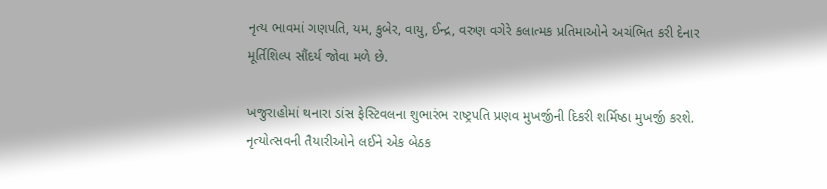નૃત્ય ભાવમાં ગણપતિ, યમ, કુબેર, વાયુ, ઈન્દ્ર, વરુણ વગેરે કલાત્મક પ્રતિમાઓને અચંભિત કરી દેનાર મૂર્તિશિલ્પ સૌંદર્ય જોવા મળે છે.

ખજુરાહોમાં થનારા ડાંસ ફેસ્ટિવલના શુભારંભ રાષ્ટ્રપતિ પ્રણવ મુખર્જીની દિકરી શર્મિષ્ઠા મુખર્જી કરશે. નૃત્યોત્સવની તૈયારીઓને લઈને એક બેઠક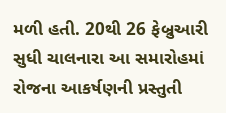મળી હતી. 20થી 26 ફેબ્રુઆરી સુધી ચાલનારા આ સમારોહમાં રોજના આકર્ષણની પ્રસ્તુતી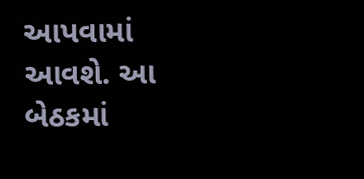આપવામાં આવશે. આ બેઠકમાં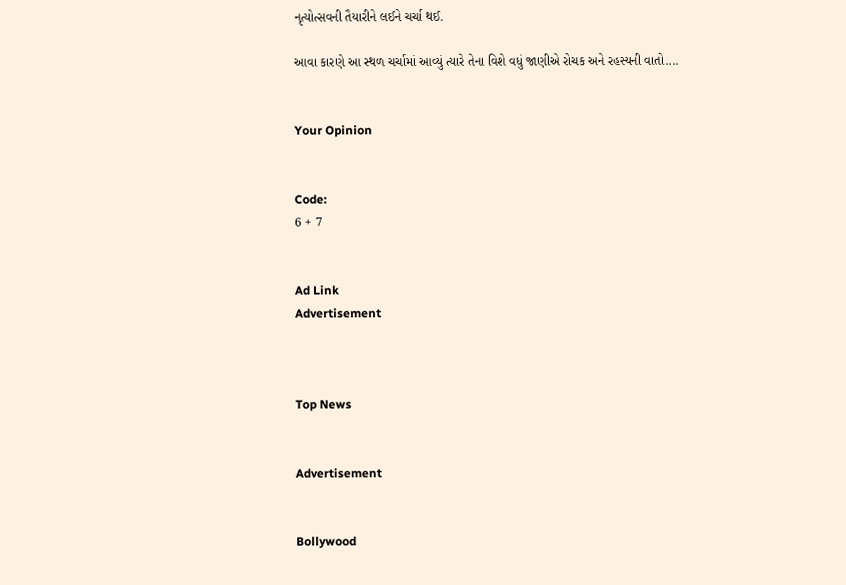નૃત્યોત્સવની તૈયારીને લઈને ચર્ચા થઈ.

આવા કારણે આ સ્થળ ચર્ચામાં આવ્યું ત્યારે તેના વિશે વધું જાણીએ રોચક અને રહસ્યની વાતો....


Your Opinion


Code:
6 + 7


Ad Link
Advertisement



Top News


Advertisement


Bollywood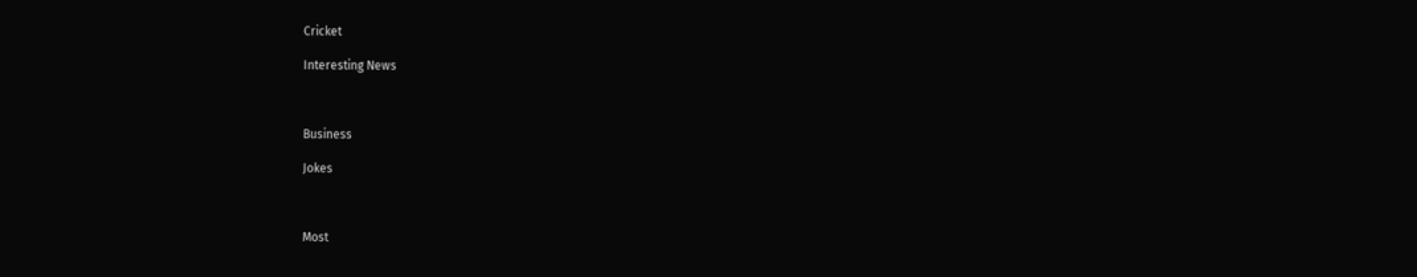Cricket

Interesting News



Business

Jokes



Most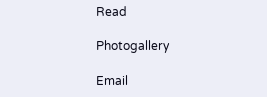Read

Photogallery

Email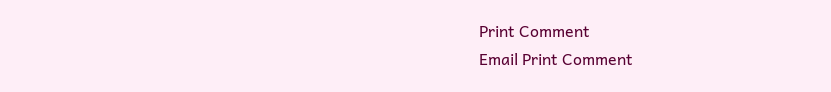Print Comment
Email Print Comment